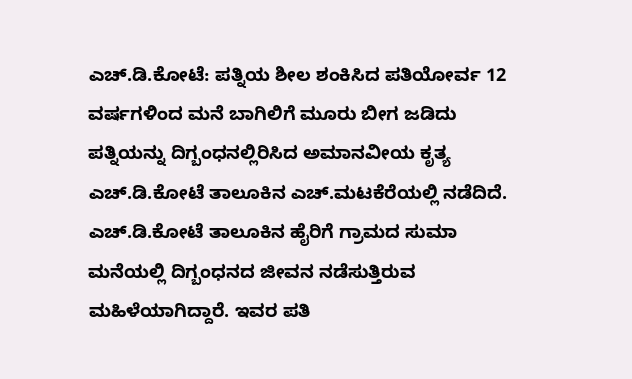ಎಚ್.ಡಿ.ಕೋಟೆ: ಪತ್ನಿಯ ಶೀಲ ಶಂಕಿಸಿದ ಪತಿಯೋರ್ವ 12 ವರ್ಷಗಳಿಂದ ಮನೆ ಬಾಗಿಲಿಗೆ ಮೂರು ಬೀಗ ಜಡಿದು ಪತ್ನಿಯನ್ನು ದಿಗ್ಬಂಧನಲ್ಲಿರಿಸಿದ ಅಮಾನವೀಯ ಕೃತ್ಯ ಎಚ್.ಡಿ.ಕೋಟೆ ತಾಲೂಕಿನ ಎಚ್.ಮಟಕೆರೆಯಲ್ಲಿ ನಡೆದಿದೆ.
ಎಚ್.ಡಿ.ಕೋಟೆ ತಾಲೂಕಿನ ಹೈರಿಗೆ ಗ್ರಾಮದ ಸುಮಾ ಮನೆಯಲ್ಲಿ ದಿಗ್ಬಂಧನದ ಜೀವನ ನಡೆಸುತ್ತಿರುವ ಮಹಿಳೆಯಾಗಿದ್ದಾರೆ. ಇವರ ಪತಿ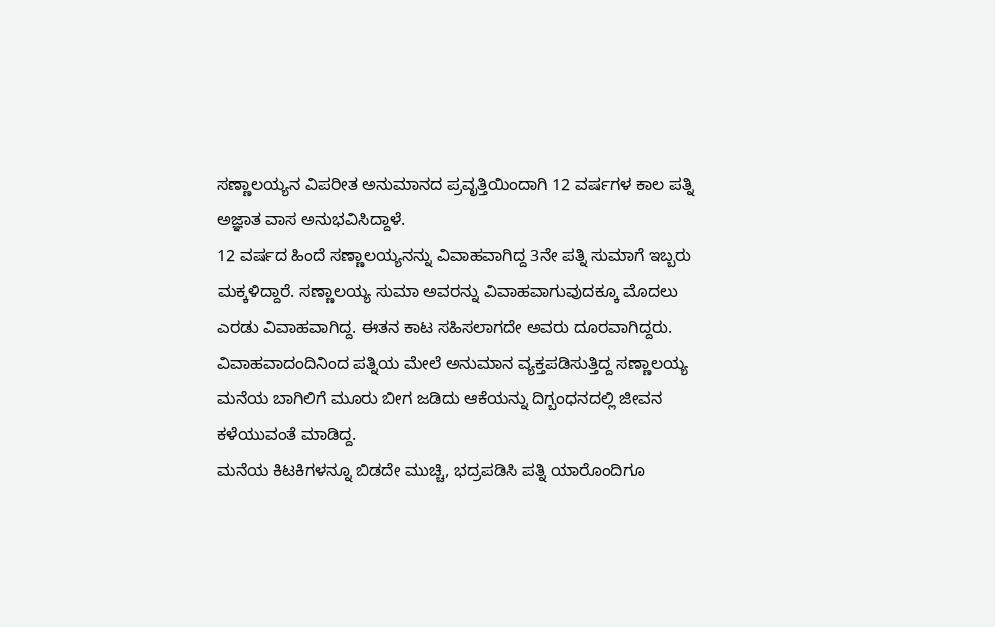ಸಣ್ಣಾಲಯ್ಯನ ವಿಪರೀತ ಅನುಮಾನದ ಪ್ರವೃತ್ತಿಯಿಂದಾಗಿ 12 ವರ್ಷಗಳ ಕಾಲ ಪತ್ನಿ ಅಜ್ಞಾತ ವಾಸ ಅನುಭವಿಸಿದ್ದಾಳೆ.
12 ವರ್ಷದ ಹಿಂದೆ ಸಣ್ಣಾಲಯ್ಯನನ್ನು ವಿವಾಹವಾಗಿದ್ದ 3ನೇ ಪತ್ನಿ ಸುಮಾಗೆ ಇಬ್ಬರು ಮಕ್ಕಳಿದ್ದಾರೆ. ಸಣ್ಣಾಲಯ್ಯ ಸುಮಾ ಅವರನ್ನು ವಿವಾಹವಾಗುವುದಕ್ಕೂ ಮೊದಲು ಎರಡು ವಿವಾಹವಾಗಿದ್ದ. ಈತನ ಕಾಟ ಸಹಿಸಲಾಗದೇ ಅವರು ದೂರವಾಗಿದ್ದರು.
ವಿವಾಹವಾದಂದಿನಿಂದ ಪತ್ನಿಯ ಮೇಲೆ ಅನುಮಾನ ವ್ಯಕ್ತಪಡಿಸುತ್ತಿದ್ದ ಸಣ್ಣಾಲಯ್ಯ ಮನೆಯ ಬಾಗಿಲಿಗೆ ಮೂರು ಬೀಗ ಜಡಿದು ಆಕೆಯನ್ನು ದಿಗ್ಬಂಧನದಲ್ಲಿ ಜೀವನ ಕಳೆಯುವಂತೆ ಮಾಡಿದ್ದ.
ಮನೆಯ ಕಿಟಕಿಗಳನ್ನೂ ಬಿಡದೇ ಮುಚ್ಚಿ, ಭದ್ರಪಡಿಸಿ ಪತ್ನಿ ಯಾರೊಂದಿಗೂ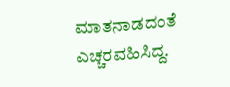ಮಾತನಾಡದಂತೆ ಎಚ್ಚರವಹಿಸಿದ್ದ.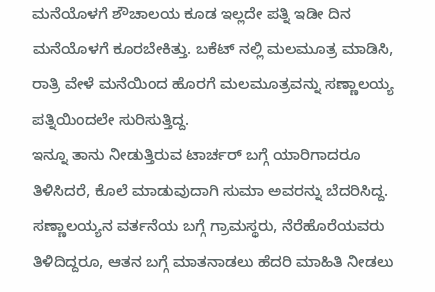ಮನೆಯೊಳಗೆ ಶೌಚಾಲಯ ಕೂಡ ಇಲ್ಲದೇ ಪತ್ನಿ ಇಡೀ ದಿನ ಮನೆಯೊಳಗೆ ಕೂರಬೇಕಿತ್ತು. ಬಕೆಟ್ ನಲ್ಲಿ ಮಲಮೂತ್ರ ಮಾಡಿಸಿ, ರಾತ್ರಿ ವೇಳೆ ಮನೆಯಿಂದ ಹೊರಗೆ ಮಲಮೂತ್ರವನ್ನು ಸಣ್ಣಾಲಯ್ಯ ಪತ್ನಿಯಿಂದಲೇ ಸುರಿಸುತ್ತಿದ್ದ.
ಇನ್ನೂ ತಾನು ನೀಡುತ್ತಿರುವ ಟಾರ್ಚರ್ ಬಗ್ಗೆ ಯಾರಿಗಾದರೂ ತಿಳಿಸಿದರೆ, ಕೊಲೆ ಮಾಡುವುದಾಗಿ ಸುಮಾ ಅವರನ್ನು ಬೆದರಿಸಿದ್ದ. ಸಣ್ಣಾಲಯ್ಯನ ವರ್ತನೆಯ ಬಗ್ಗೆ ಗ್ರಾಮಸ್ಥರು, ನೆರೆಹೊರೆಯವರು ತಿಳಿದಿದ್ದರೂ, ಆತನ ಬಗ್ಗೆ ಮಾತನಾಡಲು ಹೆದರಿ ಮಾಹಿತಿ ನೀಡಲು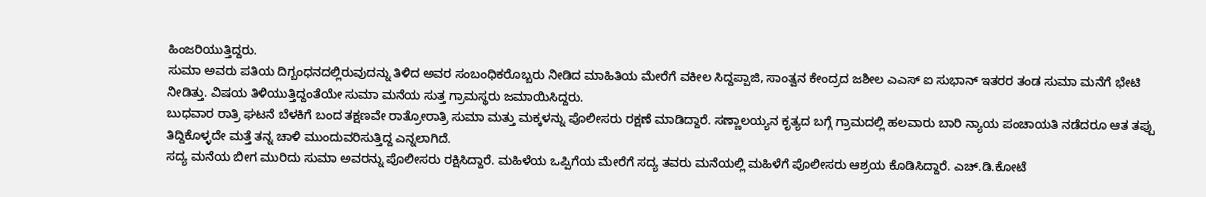ಹಿಂಜರಿಯುತ್ತಿದ್ದರು.
ಸುಮಾ ಅವರು ಪತಿಯ ದಿಗ್ಬಂಧನದಲ್ಲಿರುವುದನ್ನು ತಿಳಿದ ಅವರ ಸಂಬಂಧಿಕರೊಬ್ಬರು ನೀಡಿದ ಮಾಹಿತಿಯ ಮೇರೆಗೆ ವಕೀಲ ಸಿದ್ದಪ್ಪಾಜಿ, ಸಾಂತ್ವನ ಕೇಂದ್ರದ ಜಶೀಲ ಎಎಸ್ ಐ ಸುಭಾನ್ ಇತರರ ತಂಡ ಸುಮಾ ಮನೆಗೆ ಭೇಟಿ ನೀಡಿತ್ತು. ವಿಷಯ ತಿಳಿಯುತ್ತಿದ್ದಂತೆಯೇ ಸುಮಾ ಮನೆಯ ಸುತ್ತ ಗ್ರಾಮಸ್ಥರು ಜಮಾಯಿಸಿದ್ದರು.
ಬುಧವಾರ ರಾತ್ರಿ ಘಟನೆ ಬೆಳಕಿಗೆ ಬಂದ ತಕ್ಷಣವೇ ರಾತ್ರೋರಾತ್ರಿ ಸುಮಾ ಮತ್ತು ಮಕ್ಕಳನ್ನು ಪೊಲೀಸರು ರಕ್ಷಣೆ ಮಾಡಿದ್ದಾರೆ. ಸಣ್ಣಾಲಯ್ಯನ ಕೃತ್ಯದ ಬಗ್ಗೆ ಗ್ರಾಮದಲ್ಲಿ ಹಲವಾರು ಬಾರಿ ನ್ಯಾಯ ಪಂಚಾಯತಿ ನಡೆದರೂ ಆತ ತಪ್ಪು ತಿದ್ದಿಕೊಳ್ಳದೇ ಮತ್ತೆ ತನ್ನ ಚಾಳಿ ಮುಂದುವರಿಸುತ್ತಿದ್ದ ಎನ್ನಲಾಗಿದೆ.
ಸದ್ಯ ಮನೆಯ ಬೀಗ ಮುರಿದು ಸುಮಾ ಅವರನ್ನು ಪೊಲೀಸರು ರಕ್ಷಿಸಿದ್ದಾರೆ. ಮಹಿಳೆಯ ಒಪ್ಪಿಗೆಯ ಮೇರೆಗೆ ಸದ್ಯ ತವರು ಮನೆಯಲ್ಲಿ ಮಹಿಳೆಗೆ ಪೊಲೀಸರು ಆಶ್ರಯ ಕೊಡಿಸಿದ್ದಾರೆ. ಎಚ್.ಡಿ.ಕೋಟೆ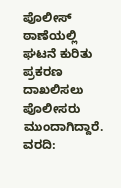ಪೊಲೀಸ್ ಠಾಣೆಯಲ್ಲಿ ಘಟನೆ ಕುರಿತು ಪ್ರಕರಣ ದಾಖಲಿಸಲು ಪೊಲೀಸರು ಮುಂದಾಗಿದ್ದಾರೆ.
ವರದಿ: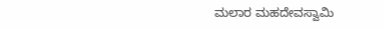ಮಲಾರ ಮಹದೇವಸ್ವಾಮಿ